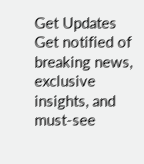Get Updates
Get notified of breaking news, exclusive insights, and must-see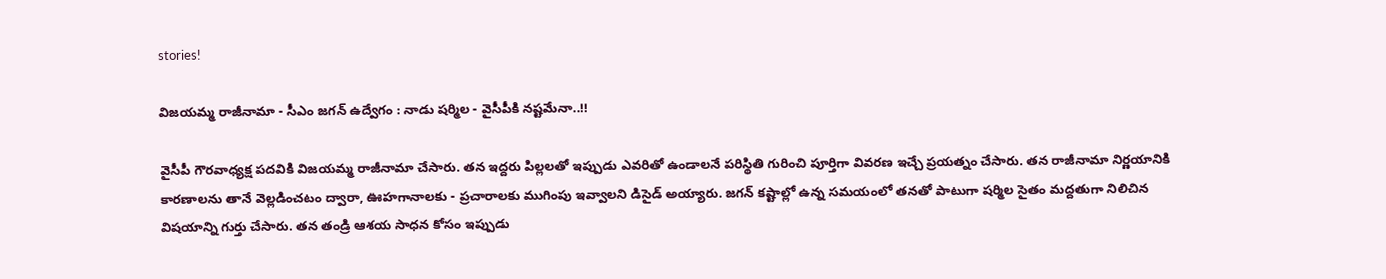stories!

విజయమ్మ రాజీనామా - సీఎం జగన్ ఉద్వేగం : నాడు షర్మిల - వైసీపీకి నష్టమేనా..!!

వైసీపీ గౌరవాధ్యక్ష పదవికి విజయమ్మ రాజీనామా చేసారు. తన ఇద్దరు పిల్లలతో ఇప్పుడు ఎవరితో ఉండాలనే పరిస్థితి గురించి పూర్తిగా వివరణ ఇచ్చే ప్రయత్నం చేసారు. తన రాజీనామా నిర్ణయానికి కారణాలను తానే వెల్లడించటం ద్వారా, ఊహగానాలకు - ప్రచారాలకు ముగింపు ఇవ్వాలని డిసైడ్ అయ్యారు. జగన్ కష్టాల్లో ఉన్న సమయంలో తనతో పాటుగా షర్మిల సైతం మద్దతుగా నిలిచిన విషయాన్ని గుర్తు చేసారు. తన తండ్రి ఆశయ సాధన కోసం ఇప్పుడు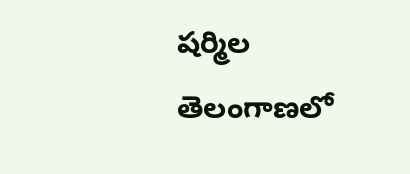షర్మిల తెలంగాణలో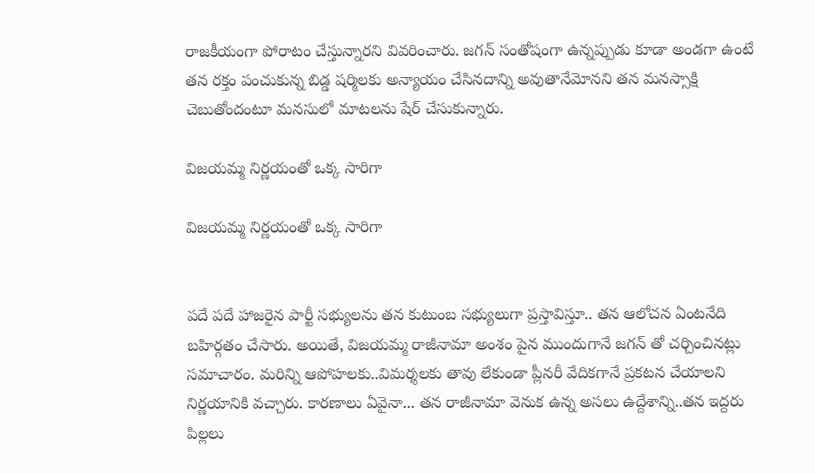రాజకీయంగా పోరాటం చేస్తున్నారని వివరించారు. జగన్ సంతోషంగా ఉన్నప్పుడు కూడా అండగా ఉంటే తన రక్తం పంచుకున్న బిడ్డ షర్మిలకు అన్యాయం చేసినదాన్ని అవుతానేమోనని తన మనస్సాక్షి చెబుతోందంటూ మనసులో మాటలను షేర్ చేసుకున్నారు.

విజయమ్మ నిర్ణయంతో ఒక్క సారిగా

విజయమ్మ నిర్ణయంతో ఒక్క సారిగా


పదే పదే హాజరైన పార్టీ సభ్యులను తన కుటుంబ సభ్యులుగా ప్రస్తావిస్తూ.. తన ఆలోచన ఏంటనేది బహిర్గతం చేసారు. అయితే, విజయమ్మ రాజీనామా అంశం పైన ముందుగానే జగన్ తో చర్చించినట్లు సమాచారం. మరిన్ని ఆపోహలకు..విమర్శలకు తావు లేకుండా ప్లీనరీ వేదికగానే ప్రకటన చేయాలని నిర్ణయానికి వచ్చారు. కారణాలు ఏవైనా... తన రాజీనామా వెనుక ఉన్న అసలు ఉద్దేశాన్ని..తన ఇద్దరు పిల్లలు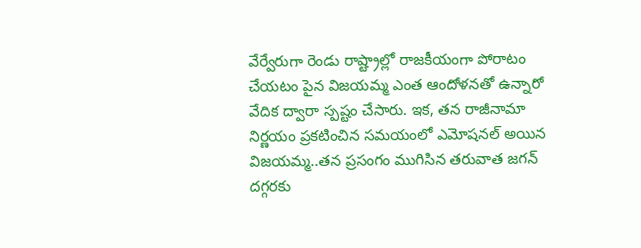వేర్వేరుగా రెండు రాష్ట్రాల్లో రాజకీయంగా పోరాటం చేయటం పైన విజయమ్మ ఎంత ఆందోళనతో ఉన్నారో వేదిక ద్వారా స్పష్టం చేసారు. ఇక, తన రాజీనామా నిర్ణయం ప్రకటించిన సమయంలో ఎమోషనల్ అయిన విజయమ్మ..తన ప్రసంగం ముగిసిన తరువాత జగన్ దగ్గరకు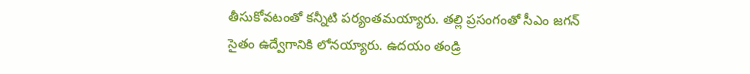తీసుకోవటంతో కన్నీటి పర్యంతమయ్యారు. తల్లి ప్రసంగంతో సీఎం జగన్ సైతం ఉద్వేగానికి లోనయ్యారు. ఉదయం తండ్రి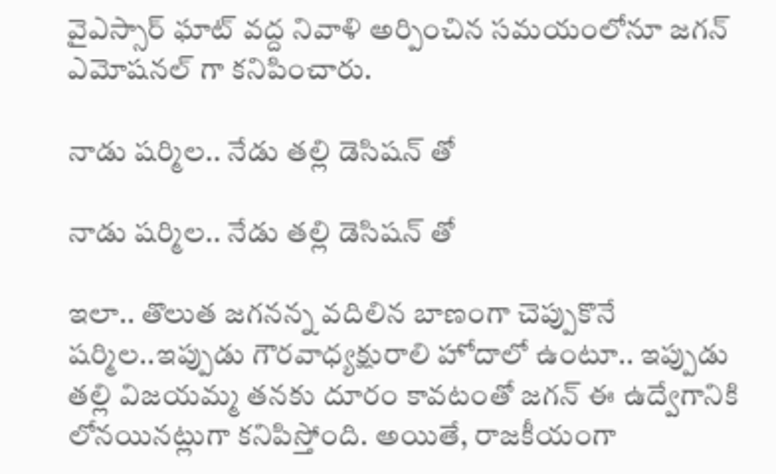వైఎస్సార్ ఘాట్ వద్ద నివాళి అర్పించిన సమయంలోనూ జగన్ ఎమోషనల్ గా కనిపించారు.

నాడు షర్మిల.. నేడు తల్లి డెసిషన్ తో

నాడు షర్మిల.. నేడు తల్లి డెసిషన్ తో

ఇలా.. తొలుత జగనన్న వదిలిన బాణంగా చెప్పుకొనే షర్మిల..ఇప్పుడు గౌరవాధ్యక్షురాలి హోదాలో ఉంటూ.. ఇప్పుడు తల్లి విజయమ్మ తనకు దూరం కావటంతో జగన్ ఈ ఉద్వేగానికి లోనయినట్లుగా కనిపిస్తోంది. అయితే, రాజకీయంగా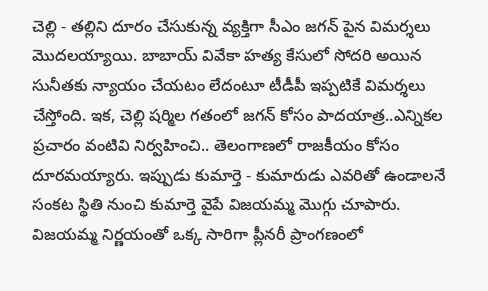చెల్లి - తల్లిని దూరం చేసుకున్న వ్యక్తిగా సీఎం జగన్ పైన విమర్శలు మొదలయ్యాయి. బాబాయ్ వివేకా హత్య కేసులో సోదరి అయిన సునీతకు న్యాయం చేయటం లేదంటూ టీడీపీ ఇప్పటికే విమర్శలు చేస్తోంది. ఇక, చెల్లి షర్మిల గతంలో జగన్ కోసం పాదయాత్ర..ఎన్నికల ప్రచారం వంటివి నిర్వహించి.. తెలంగాణలో రాజకీయం కోసం దూరమయ్యారు. ఇప్పుడు కుమార్తె - కుమారుడు ఎవరితో ఉండాలనే సంకట స్థితి నుంచి కుమార్తె వైపే విజయమ్మ మొగ్గు చూపారు. విజయమ్మ నిర్ణయంతో ఒక్క సారిగా ప్లీనరీ ప్రాంగణంలో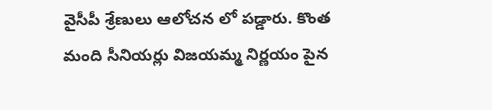వైసీపీ శ్రేణులు ఆలోచన లో పడ్డారు. కొంత మంది సీనియర్లు విజయమ్మ నిర్ణయం పైన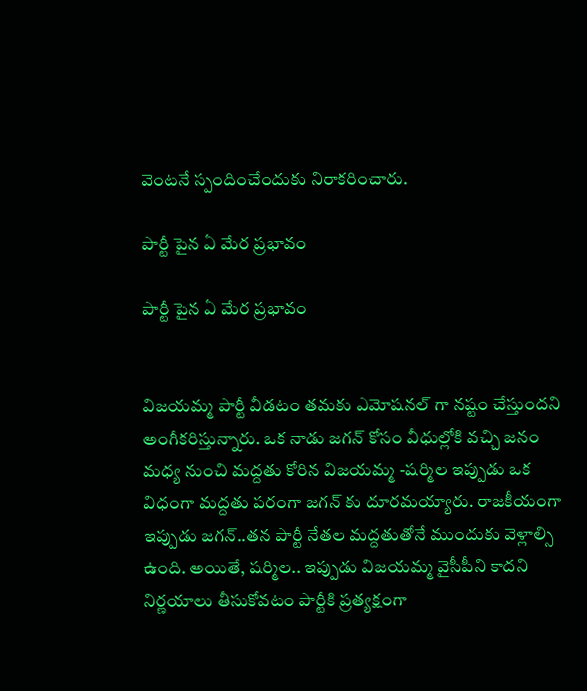వెంటనే స్పందించేందుకు నిరాకరించారు.

పార్టీ పైన ఏ మేర ప్రభావం

పార్టీ పైన ఏ మేర ప్రభావం


విజయమ్మ పార్టీ వీడటం తమకు ఎమోషనల్ గా నష్టం చేస్తుందని అంగీకరిస్తున్నారు. ఒక నాడు జగన్ కోసం వీధుల్లోకి వచ్చి జనం మధ్య నుంచి మద్దతు కోరిన విజయమ్మ -షర్మిల ఇప్పుడు ఒక విధంగా మద్దతు పరంగా జగన్ కు దూరమయ్యారు. రాజకీయంగా ఇప్పుడు జగన్..తన పార్టీ నేతల మద్దతుతోనే ముందుకు వెళ్లాల్సి ఉంది. అయితే, షర్మిల.. ఇప్పుడు విజయమ్మ వైసీపీని కాదని నిర్ణయాలు తీసుకోవటం పార్టీకి ప్రత్యక్షంగా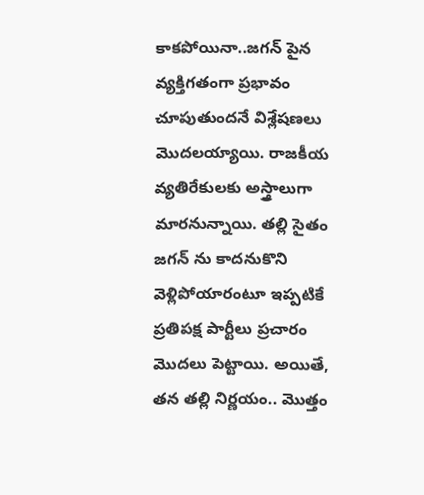కాకపోయినా..జగన్ పైన వ్యక్తిగతంగా ప్రభావం చూపుతుందనే విశ్లేషణలు మొదలయ్యాయి. రాజకీయ వ్యతిరేకులకు అస్త్రాలుగా మారనున్నాయి. తల్లి సైతం జగన్ ను కాదనుకొని వెళ్లిపోయారంటూ ఇప్పటికే ప్రతిపక్ష పార్టీలు ప్రచారం మొదలు పెట్టాయి. అయితే, తన తల్లి నిర్ణయం.. మొత్తం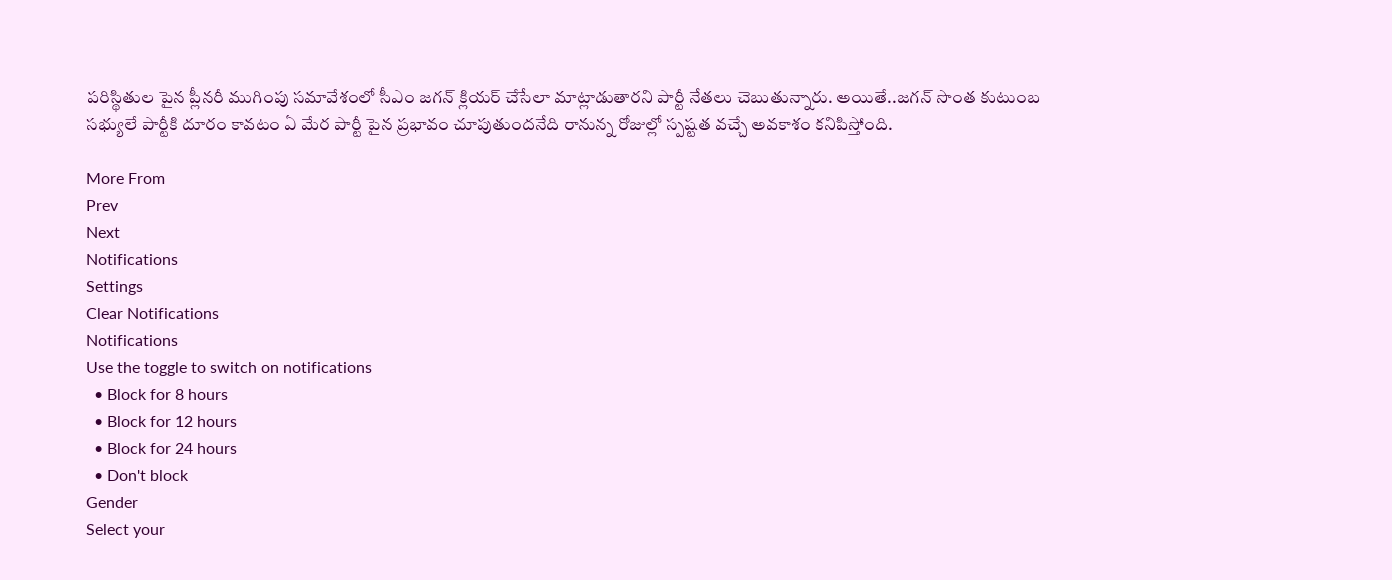పరిస్థితుల పైన ప్లీనరీ ముగింపు సమావేశంలో సీఎం జగన్ క్లియర్ చేసేలా మాట్లాడుతారని పార్టీ నేతలు చెబుతున్నారు. అయితే..జగన్ సొంత కుటుంబ సభ్యులే పార్టీకి దూరం కావటం ఏ మేర పార్టీ పైన ప్రభావం చూపుతుందనేది రానున్న రోజుల్లో స్పష్టత వచ్చే అవకాశం కనిపిస్తోంది.

More From
Prev
Next
Notifications
Settings
Clear Notifications
Notifications
Use the toggle to switch on notifications
  • Block for 8 hours
  • Block for 12 hours
  • Block for 24 hours
  • Don't block
Gender
Select your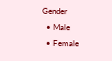Gender
  • Male
  • Female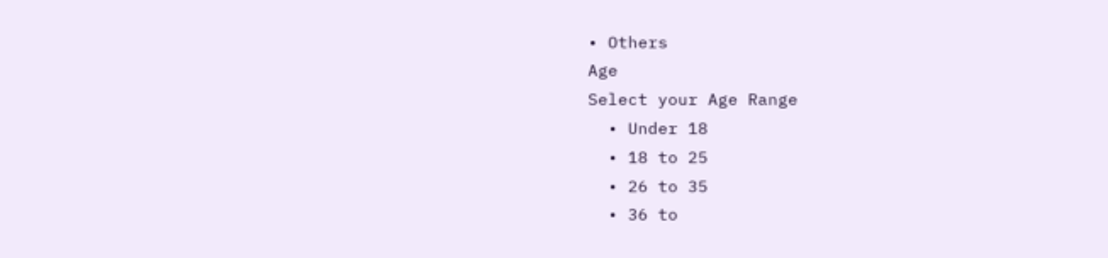• Others
Age
Select your Age Range
  • Under 18
  • 18 to 25
  • 26 to 35
  • 36 to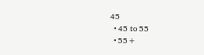45
  • 45 to 55
  • 55+